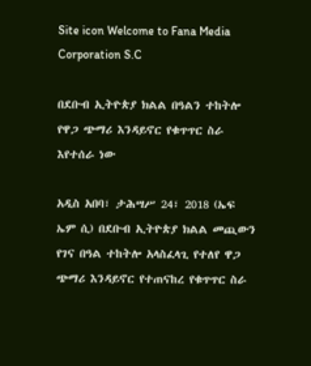Site icon Welcome to Fana Media Corporation S.C

በደቡብ ኢትዮጵያ ክልል በዓልን ተከትሎ የዋጋ ጭማሪ እንዳይኖር የቁጥጥር ስራ እየተሰራ ነው

አዲስ አበባ፣ ታሕሣሥ 24፣ 2018 (ኤፍ ኤም ሲ) በደቡብ ኢትዮጵያ ክልል መጪውን የገና በዓል ተከትሎ አላስፈላጊ የተለየ ዋጋ ጭማሪ እንዳይኖር የተጠናከረ የቁጥጥር ስራ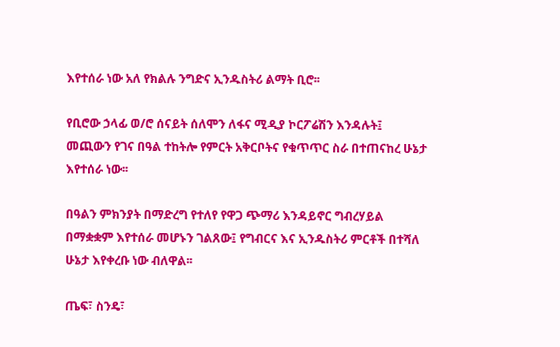እየተሰራ ነው አለ የክልሉ ንግድና ኢንዱስትሪ ልማት ቢሮ፡፡

የቢሮው ኃላፊ ወ/ሮ ሰናይት ሰለሞን ለፋና ሚዲያ ኮርፖሬሽን እንዳሉት፤ መጪውን የገና በዓል ተከትሎ የምርት አቅርቦትና የቁጥጥር ስራ በተጠናከረ ሁኔታ እየተሰራ ነው፡፡

በዓልን ምክንያት በማድረግ የተለየ የዋጋ ጭማሪ እንዳይኖር ግብረሃይል በማቋቋም እየተሰራ መሆኑን ገልጸው፤ የግብርና እና ኢንዱስትሪ ምርቶች በተሻለ ሁኔታ እየቀረቡ ነው ብለዋል፡፡

ጤፍ፣ ስንዴ፣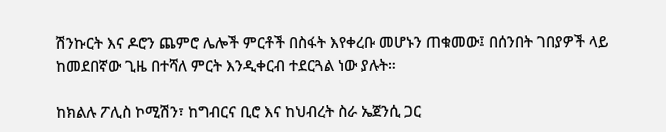ሽንኩርት እና ዶሮን ጨምሮ ሌሎች ምርቶች በስፋት እየቀረቡ መሆኑን ጠቁመው፤ በሰንበት ገበያዎች ላይ ከመደበኛው ጊዜ በተሻለ ምርት እንዲቀርብ ተደርጓል ነው ያሉት።

ከክልሉ ፖሊስ ኮሚሽን፣ ከግብርና ቢሮ እና ከህብረት ስራ ኤጀንሲ ጋር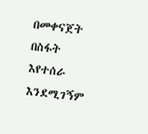በመቀናጀት በስፋት እየተሰራ እንደሚገኝም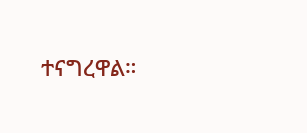ተናግረዋል።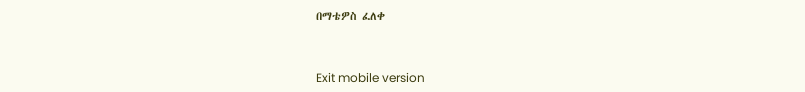በማቴዎስ ፈለቀ



Exit mobile version